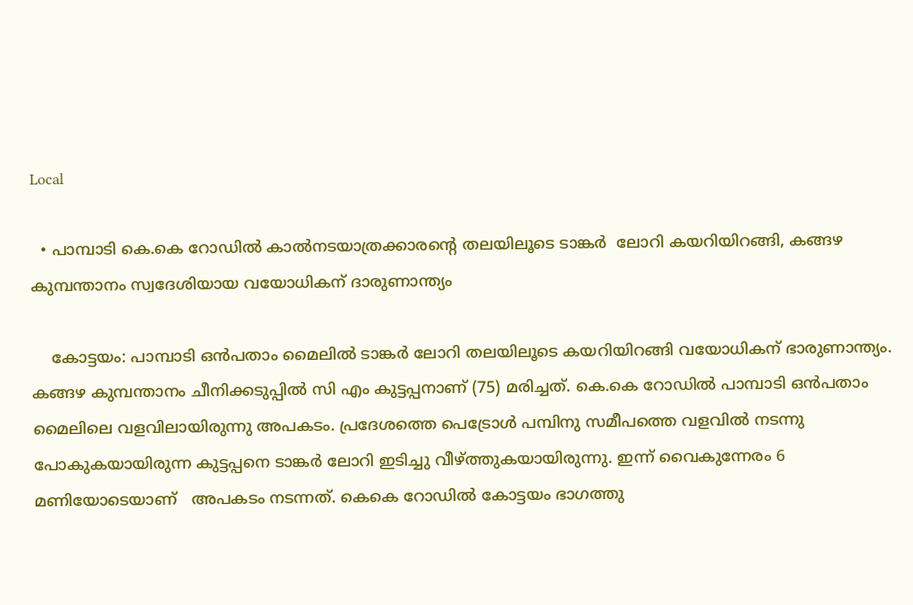Local

  • പാമ്പാടി കെ.കെ റോഡിൽ കാൽനടയാത്രക്കാരൻ്റെ തലയിലൂടെ ടാങ്കർ  ലോറി കയറിയിറങ്ങി, കങ്ങഴ കുമ്പന്താനം സ്വദേശിയായ വയോധികന് ദാരുണാന്ത്യം

    കോട്ടയം: പാമ്പാടി ഒൻപതാം മൈലിൽ ടാങ്കർ ലോറി തലയിലൂടെ കയറിയിറങ്ങി വയോധികന് ഭാരുണാന്ത്യം. കങ്ങഴ കുമ്പന്താനം ചീനിക്കടുപ്പിൽ സി എം കുട്ടപ്പനാണ് (75) മരിച്ചത്. കെ.കെ റോഡിൽ പാമ്പാടി ഒൻപതാം മൈലിലെ വളവിലായിരുന്നു അപകടം. പ്രദേശത്തെ പെട്രോൾ പമ്പിനു സമീപത്തെ വളവിൽ നടന്നു പോകുകയായിരുന്ന കുട്ടപ്പനെ ടാങ്കർ ലോറി ഇടിച്ചു വീഴ്ത്തുകയായിരുന്നു. ഇന്ന് വൈകുന്നേരം 6 മണിയോടെയാണ്   അപകടം നടന്നത്. കെകെ റോഡിൽ കോട്ടയം ഭാഗത്തു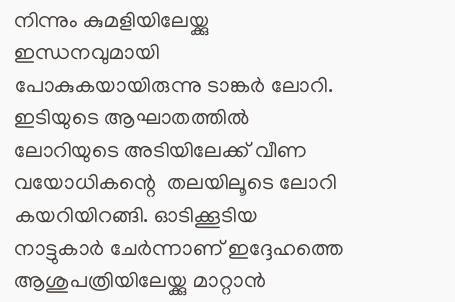നിന്നും കുമളിയിലേയ്ക്കു ഇന്ധനവുമായി പോകുകയായിരുന്നു ടാങ്കർ ലോറി. ഇടിയുടെ ആഘാതത്തിൽ ലോറിയുടെ അടിയിലേക്ക് വീണ വയോധികന്റെ  തലയിലൂടെ ലോറി കയറിയിറങ്ങി. ഓടിക്കൂടിയ നാട്ടുകാർ ചേർന്നാണ് ഇദ്ദേഹത്തെ ആശുപത്രിയിലേയ്ക്കു മാറ്റാൻ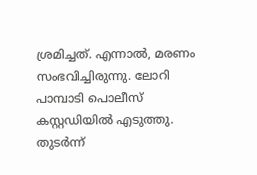ശ്രമിച്ചത്. എന്നാൽ, മരണം സംഭവിച്ചിരുന്നു. ലോറി പാമ്പാടി പൊലീസ് കസ്റ്റഡിയിൽ എടുത്തു. തുടർന്ന്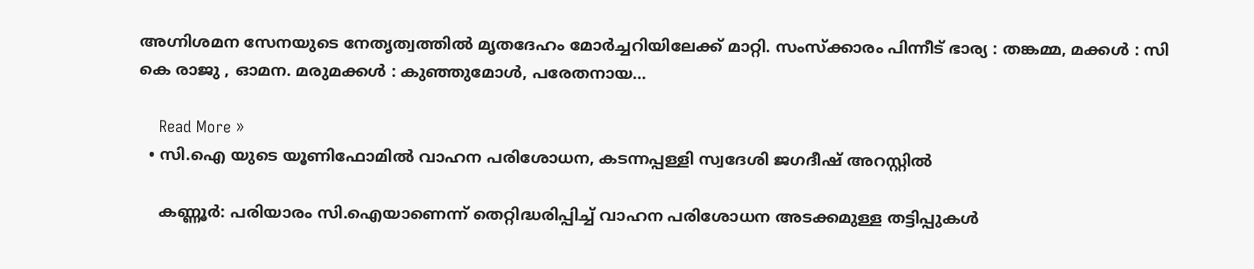അഗ്നിശമന സേനയുടെ നേതൃത്വത്തിൽ മൃതദേഹം മോർച്ചറിയിലേക്ക് മാറ്റി. സംസ്ക്കാരം പിന്നീട് ഭാര്യ : തങ്കമ്മ, മക്കൾ : സി കെ രാജു , ഓമന. മരുമക്കൾ : കുഞ്ഞുമോൾ, പരേതനായ…

    Read More »
  • സി.ഐ യുടെ യൂണിഫോമിൽ വാഹന പരിശോധന, കടന്നപ്പള്ളി സ്വദേശി ജഗദീഷ് അറസ്റ്റിൽ

    കണ്ണൂർ: പരിയാരം സി.ഐയാണെന്ന് തെറ്റിദ്ധരിപ്പിച്ച് വാഹന പരിശോധന അടക്കമുള്ള തട്ടിപ്പുകൾ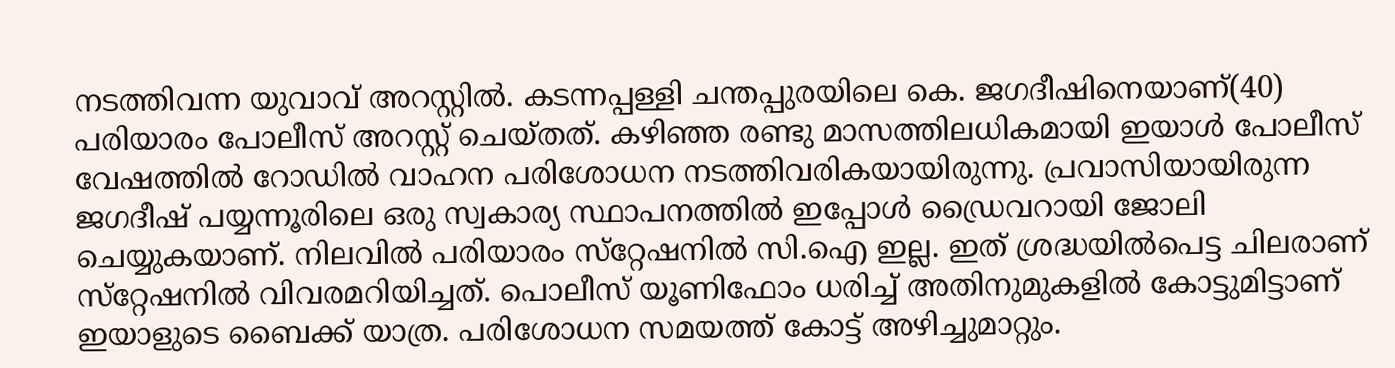നടത്തിവന്ന യുവാവ് അറസ്റ്റിൽ. കടന്നപ്പള്ളി ചന്തപ്പുരയിലെ കെ. ജഗദീഷിനെയാണ്(40) പരിയാരം പോലീസ് അറസ്റ്റ് ചെയ്തത്. കഴിഞ്ഞ രണ്ടു മാസത്തിലധികമായി ഇയാള്‍ പോലീസ് വേഷത്തില്‍ റോഡില്‍ വാഹന പരിശോധന നടത്തിവരികയായിരുന്നു. പ്രവാസിയായിരുന്ന ജഗദീഷ് പയ്യന്നൂരിലെ ഒരു സ്വകാര്യ സ്ഥാപനത്തില്‍ ഇപ്പോള്‍ ഡ്രൈവറായി ജോലി ചെയ്യുകയാണ്. നിലവില്‍ പരിയാരം സ്‌റ്റേഷനില്‍ സി.ഐ ഇല്ല. ഇത് ശ്രദ്ധയില്‍പെട്ട ചിലരാണ് സ്‌റ്റേഷനില്‍ വിവരമറിയിച്ചത്. പൊലീസ് യൂണിഫോം ധരിച്ച് അതിനുമുകളില്‍ കോട്ടുമിട്ടാണ് ഇയാളുടെ ബൈക്ക് യാത്ര. പരിശോധന സമയത്ത് കോട്ട് അഴിച്ചുമാറ്റും.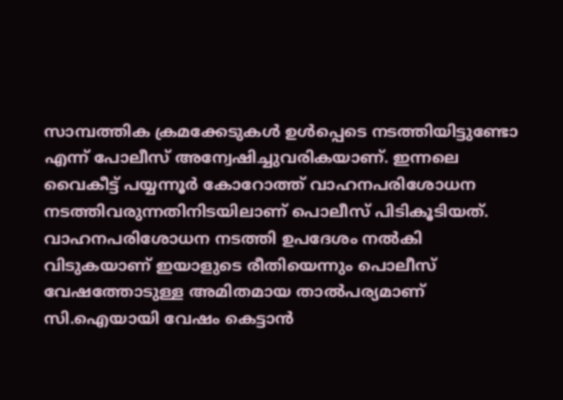സാമ്പത്തിക ക്രമക്കേടുകള്‍ ഉള്‍പ്പെടെ നടത്തിയിട്ടുണ്ടോ എന്ന് പോലീസ് അന്വേഷിച്ചുവരികയാണ്. ഇന്നലെ വൈകീട്ട് പയ്യന്നൂര്‍ കോറോത്ത് വാഹനപരിശോധന നടത്തിവരുന്നതിനിടയിലാണ് പൊലീസ് പിടികൂടിയത്. വാഹനപരിശോധന നടത്തി ഉപദേശം നല്‍കി വിടുകയാണ് ഇയാളുടെ രീതിയെന്നും പൊലീസ് വേഷത്തോടുള്ള അമിതമായ താല്‍പര്യമാണ് സി.ഐയായി വേഷം കെട്ടാന്‍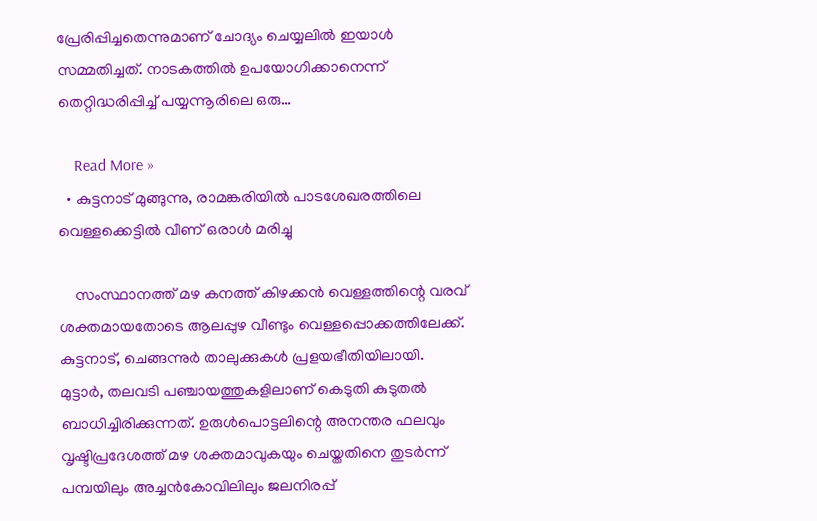പ്രേരിപ്പിച്ചതെന്നുമാണ് ചോദ്യം ചെയ്യലില്‍ ഇയാള്‍ സമ്മതിച്ചത്. നാടകത്തില്‍ ഉപയോഗിക്കാനെന്ന് തെറ്റിദ്ധരിപ്പിച്ച് പയ്യന്നൂരിലെ ഒരു…

    Read More »
  • കുട്ടനാട് മുങ്ങുന്നു, രാമങ്കരിയിൽ പാടശേഖരത്തിലെ വെള്ളക്കെട്ടിൽ വീണ് ഒരാൾ മരിച്ചു

    സംസ്ഥാനത്ത് മഴ കനത്ത് കിഴക്കൻ വെള്ളത്തിന്റെ വരവ് ശക്തമായതോടെ ആലപ്പുഴ വീണ്ടും വെള്ളപ്പൊക്കത്തിലേക്ക്. കുട്ടനാട്, ചെങ്ങന്നുർ താലുക്കുകൾ പ്രളയഭീതിയിലായി. മുട്ടാർ, തലവടി പഞ്ചായത്തുകളിലാണ് കെടുതി കുടുതൽ ബാധിച്ചിരിക്കുന്നത്. ഉരുൾപൊട്ടലിന്റെ അനന്തര ഫലവും വൃഷ്ടിപ്രദേശത്ത് മഴ ശക്തമാവുകയും ചെയ്തതിനെ തുടർന്ന് പമ്പയിലും അച്ചൻകോവിലിലും ജലനിരപ്പ്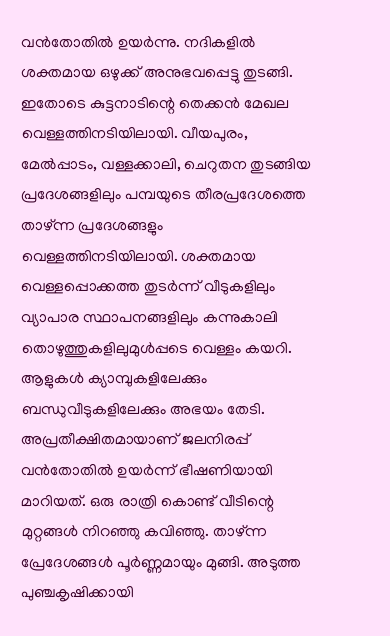വൻതോതിൽ ഉയർന്നു. നദികളിൽ ശക്തമായ ഒഴുക്ക് അനുഭവപ്പെട്ടു തുടങ്ങി. ഇതോടെ കുട്ടനാടിന്റെ തെക്കൻ മേഖല വെള്ളത്തിനടിയിലായി. വീയപുരം, മേൽപ്പാടം, വള്ളക്കാലി, ചെറുതന തുടങ്ങിയ പ്രദേശങ്ങളിലും പമ്പയുടെ തീരപ്രദേശത്തെ താഴ്ന്ന പ്രദേശങ്ങളും വെള്ളത്തിനടിയിലായി. ശക്തമായ വെള്ളപ്പൊക്കത്ത തുടർന്ന് വീടുകളിലും വ്യാപാര സ്ഥാപനങ്ങളിലും കന്നുകാലി തൊഴുത്തുകളിലുമുൾപ്പടെ വെള്ളം കയറി. ആളുകൾ ക്യാമ്പുകളിലേക്കും ബന്ധുവീടുകളിലേക്കും അഭയം തേടി. അപ്രതീക്ഷിതമായാണ് ജലനിരപ്പ് വൻതോതിൽ ഉയർന്ന് ഭീഷണിയായി മാറിയത്. ഒരു രാത്രി കൊണ്ട് വീടിന്റെ മുറ്റങ്ങൾ നിറഞ്ഞു കവിഞ്ഞു. താഴ്ന്ന പ്രേദേശങ്ങൾ പൂർണ്ണമായും മുങ്ങി. അടുത്ത പുഞ്ചകൃഷിക്കായി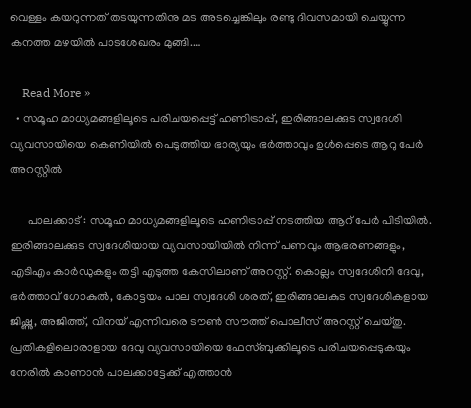വെള്ളം കയറുന്നത് തടയുന്നതിനു മട അടച്ചെങ്കിലും രണ്ടു ദിവസമായി ചെയ്യുന്ന കനത്ത മഴയിൽ പാടശേഖരം മുങ്ങി.…

    Read More »
  • സമൂഹ മാധ്യമങ്ങളിലൂടെ പരിചയപ്പെട്ട് ഹണിട്രാപ്പ്, ഇരിങ്ങാലക്കുട സ്വദേശി വ്യവസായിയെ കെണിയിൽ പെടുത്തിയ ഭാര്യയും ഭർത്താവും ഉൾപ്പെടെ ആറു പേർ അറസ്റ്റിൽ

      പാലക്കാട് : സമൂഹ മാധ്യമങ്ങളിലൂടെ ഹണിട്രാപ്പ് നടത്തിയ ആറ് പേർ പിടിയിൽ. ഇരിങ്ങാലക്കുട സ്വദേശിയായ വ്യവസായിയിൽ നിന്ന് പണവും ആഭരണങ്ങളും, എടിഎം കാർഡുകളും തട്ടി എടുത്ത കേസിലാണ് അറസ്റ്റ്. കൊല്ലം സ്വദേശിനി ദേവു, ഭർത്താവ് ഗോകുൽ, കോട്ടയം പാല സ്വദേശി ശരത്, ഇരിങ്ങാലകുട സ്വദേശികളായ ജിഷ്ണു, അജിത്ത്, വിനയ് എന്നിവരെ ടൗൺ സൗത്ത് പൊലീസ് അറസ്റ്റ് ചെയ്തു. പ്രതികളിലൊരാളായ ദേവു വ്യവസായിയെ ഫേസ്ബുക്കിലൂടെ പരിചയപ്പെടുകയും നേരിൽ കാണാൻ പാലക്കാട്ടേക്ക് എത്താൻ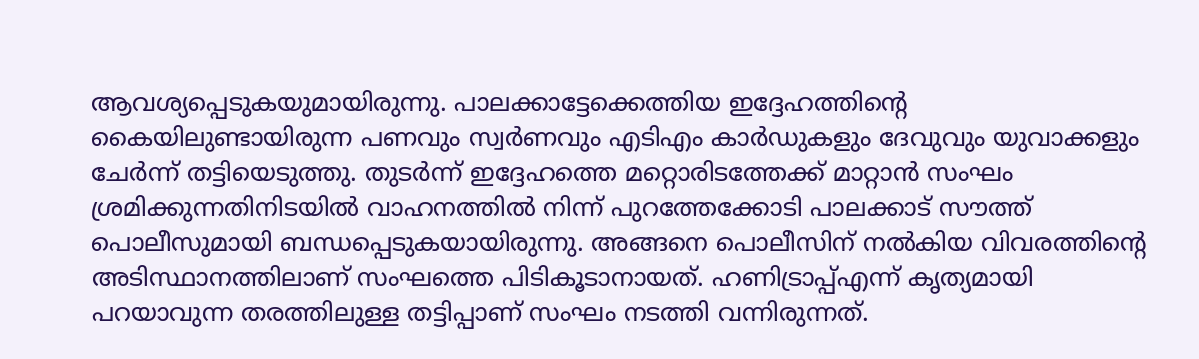ആവശ്യപ്പെടുകയുമായിരുന്നു. പാലക്കാട്ടേക്കെത്തിയ ഇദ്ദേഹത്തിന്റെ കൈയിലുണ്ടായിരുന്ന പണവും സ്വർണവും എടിഎം കാർഡുകളും ദേവുവും യുവാക്കളും ചേർന്ന് തട്ടിയെടുത്തു. തുടർന്ന് ഇദ്ദേഹത്തെ മറ്റൊരിടത്തേക്ക് മാറ്റാൻ സംഘം ശ്രമിക്കുന്നതിനിടയിൽ വാഹനത്തിൽ നിന്ന് പുറത്തേക്കോടി പാലക്കാട് സൗത്ത് പൊലീസുമായി ബന്ധപ്പെടുകയായിരുന്നു. അങ്ങനെ പൊലീസിന് നൽകിയ വിവരത്തിന്റെ അടിസ്ഥാനത്തിലാണ് സംഘത്തെ പിടികൂടാനായത്. ഹണിട്രാപ്പ്എന്ന് കൃത്യമായി പറയാവുന്ന തരത്തിലുള്ള തട്ടിപ്പാണ് സംഘം നടത്തി വന്നിരുന്നത്.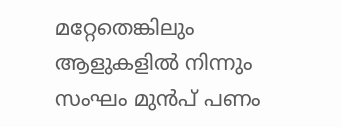മറ്റേതെങ്കിലും ആളുകളിൽ നിന്നും സംഘം മുൻപ് പണം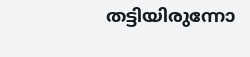തട്ടിയിരുന്നോ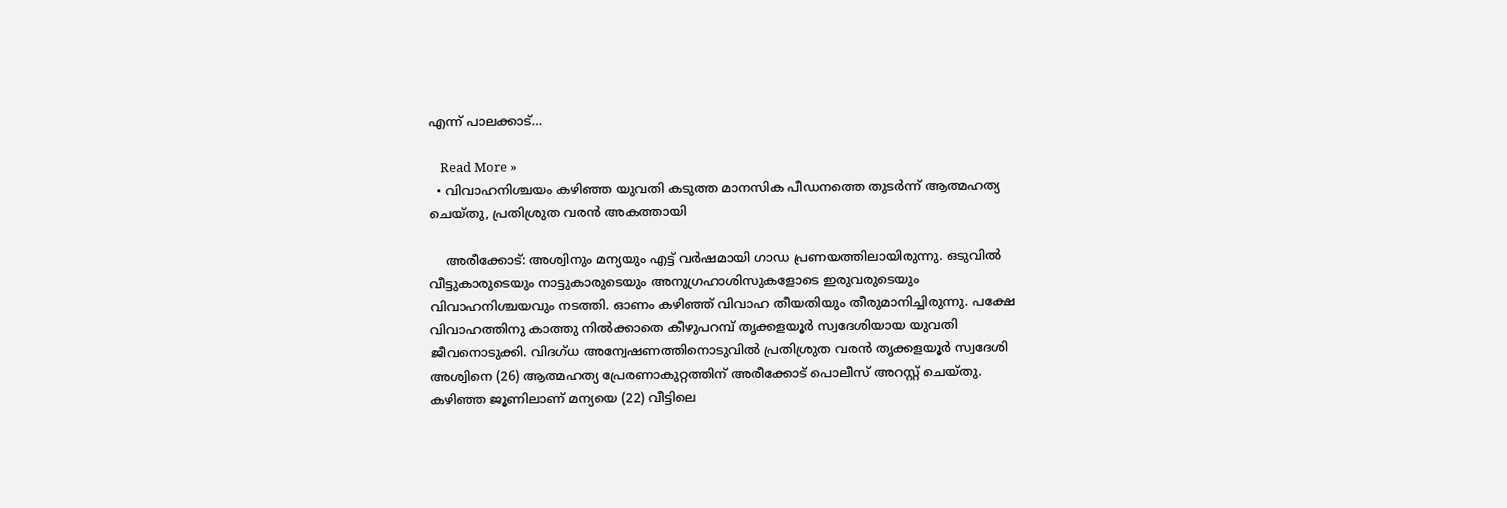എന്ന് പാലക്കാട്…

    Read More »
  • വിവാഹനിശ്ചയം കഴിഞ്ഞ യുവതി കടുത്ത മാനസിക പീഡനത്തെ തുടർന്ന് ആത്മഹത്യ ചെയ്തു, പ്രതിശ്രുത വരൻ അകത്തായി

    അരീക്കോട്: അശ്വിനും മന്യയും എട്ട് വർഷമായി ഗാഡ പ്രണയത്തിലായിരുന്നു. ഒടുവിൽ വീട്ടുകാരുടെയും നാട്ടുകാരുടെയും അനുഗ്രഹാശിസുകളോടെ ഇരുവരുടെയും വിവാഹനിശ്ചയവും നടത്തി. ഓണം കഴിഞ്ഞ് വിവാഹ തീയതിയും തീരുമാനിച്ചിരുന്നു. പക്ഷേ വിവാഹത്തിനു കാത്തു നിൽക്കാതെ കീഴുപറമ്പ് തൃക്കളയൂർ സ്വദേശിയായ യുവതി ജീവനൊടുക്കി. വിദഗ്ധ അന്വേഷണത്തിനൊടുവിൽ പ്രതിശ്രുത വരൻ തൃക്കളയൂർ സ്വദേശി അശ്വിനെ (26) ആത്മഹത്യ പ്രേരണാകുറ്റത്തിന് അരീക്കോട് പൊലീസ് അറസ്റ്റ് ചെയ്തു. കഴിഞ്ഞ ജൂണിലാണ് മന്യയെ (22) വീട്ടിലെ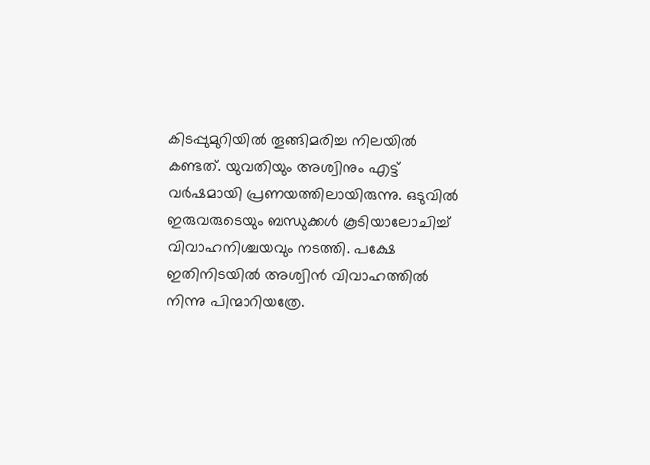കിടപ്പുമുറിയിൽ തൂങ്ങിമരിച്ച നിലയിൽ കണ്ടത്. യുവതിയും അശ്വിനും എട്ട് വർഷമായി പ്രണയത്തിലായിരുന്നു. ഒടുവിൽ ഇരുവരുടെയും ബന്ധുക്കൾ കൂടിയാലോചിച്ച് വിവാഹനിശ്ചയവും നടത്തി. പക്ഷേ ഇതിനിടയിൽ അശ്വിൻ വിവാഹത്തിൽ നിന്നു പിന്മാറിയത്രേ.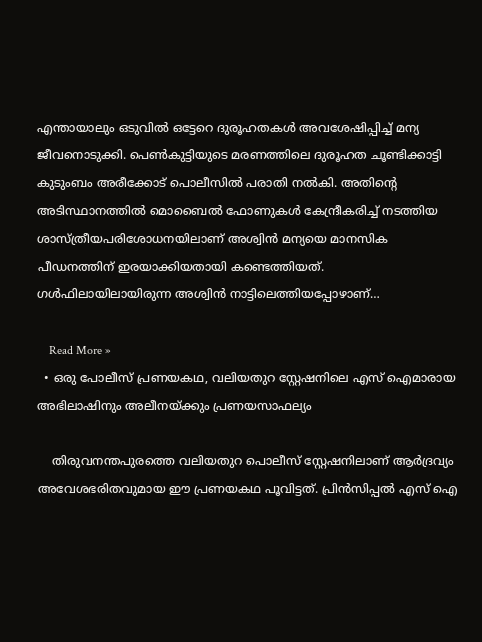എന്തായാലും ഒടുവിൽ ഒട്ടേറെ ദുരൂഹതകൾ അവശേഷിപ്പിച്ച് മന്യ ജീവനൊടുക്കി. പെൺകുട്ടിയുടെ മരണത്തിലെ ദുരൂഹത ചൂണ്ടിക്കാട്ടി കുടുംബം അരീക്കോട് പൊലീസിൽ പരാതി നൽകി. അതിന്റെ അടിസ്ഥാനത്തിൽ മൊബൈൽ ഫോണുകൾ കേന്ദ്രീകരിച്ച് നടത്തിയ ശാസ്ത്രീയപരിശോധനയിലാണ് അശ്വിൻ മന്യയെ മാനസിക പീഡനത്തിന് ഇരയാക്കിയതായി കണ്ടെത്തിയത്. ഗൾഫിലായിലായിരുന്ന അശ്വിൻ നാട്ടിലെത്തിയപ്പോഴാണ്…

    Read More »
  • ഒരു പോലീസ് പ്രണയകഥ, വലിയതുറ സ്റ്റേഷനിലെ എസ് ഐമാരായ അഭിലാഷിനും അലീനയ്ക്കും പ്രണയസാഫല്യം

    തിരുവനന്തപുരത്തെ വലിയതുറ പൊലീസ് സ്റ്റേഷനിലാണ് ആർദ്രവ്യം അവേശഭരിതവുമായ ഈ പ്രണയകഥ പൂവിട്ടത്. പ്രിന്‍സിപ്പല്‍ എസ് ഐ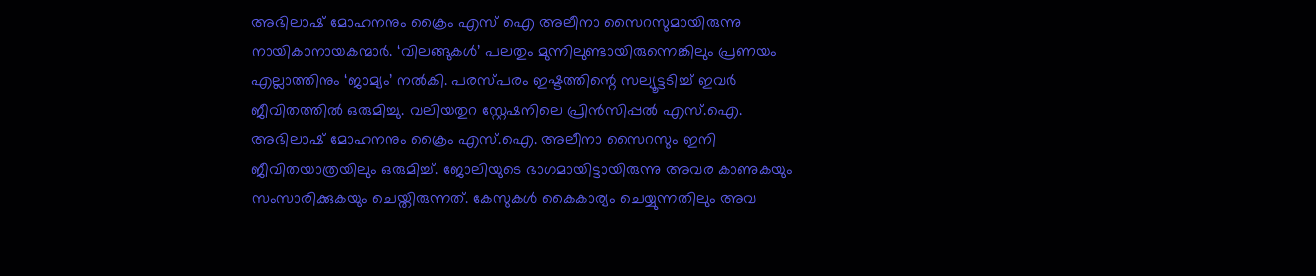അഭിലാഷ് മോഹനനും ക്രൈം എസ് ഐ അലീനാ സൈറസുമായിരുന്നു നായികാനായകന്മാർ. ‘വിലങ്ങുകൾ’ പലതും മുന്നിലുണ്ടായിരുന്നെങ്കിലും പ്രണയം എല്ലാത്തിനും ‘ജാമ്യം’ നല്‍കി. പരസ്പരം ഇഷ്ടത്തിന്റെ സല്യൂട്ടടിച്ച് ഇവര്‍ ജീവിതത്തില്‍ ഒരുമിച്ചു. വലിയതുറ സ്റ്റേഷനിലെ പ്രിന്‍സിപ്പല്‍ എസ്.ഐ. അഭിലാഷ് മോഹനനും ക്രൈം എസ്.ഐ. അലീനാ സൈറസും ഇനി ജീവിതയാത്രയിലും ഒരുമിച്ച്. ജോലിയുടെ ഭാഗമായിട്ടായിരുന്നു അവര കാണുകയും സംസാരിക്കുകയും ചെയ്തിരുന്നത്. കേസുകള്‍ കൈകാര്യം ചെയ്യുന്നതിലും അവ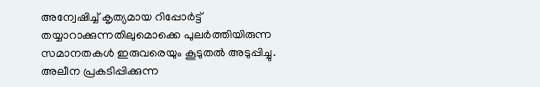അന്വേഷിച്ച് കൃത്യമായ റിപ്പോര്‍ട്ട് തയ്യാറാക്കുന്നതിലുമൊക്കെ പുലര്‍ത്തിയിരുന്ന സമാനതകള്‍ ഇരുവരെയും കൂടുതല്‍ അടുപ്പിച്ചു. അലീന പ്രകടിപ്പിക്കുന്ന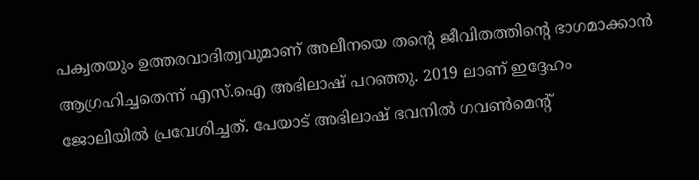പക്വതയും ഉത്തരവാദിത്വവുമാണ് അലീനയെ തന്റെ ജീവിതത്തിന്റെ ഭാഗമാക്കാന്‍ ആഗ്രഹിച്ചതെന്ന് എസ്.ഐ അഭിലാഷ് പറഞ്ഞു. 2019 ലാണ് ഇദ്ദേഹം ജോലിയില്‍ പ്രവേശിച്ചത്. പേയാട് അഭിലാഷ് ഭവനില്‍ ഗവണ്‍മെന്റ്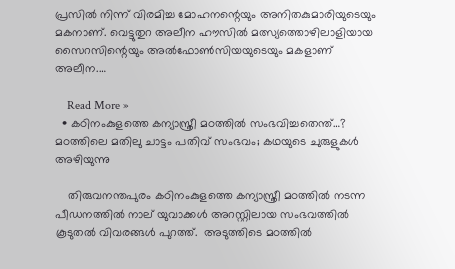പ്രസില്‍ നിന്ന് വിരമിച്ച മോഹനന്റെയും അനിതകുമാരിയുടെയും മകനാണ്. വെട്ടുതുറ അലീന ഹൗസില്‍ മത്സ്യത്തൊഴിലാളിയായ സൈറസിന്റെയും അല്‍ഫോണ്‍സിയയുടെയും മകളാണ് അലീന.…

    Read More »
  • കഠിനംകുളത്തെ കന്യാസ്ത്രീ മഠത്തിൽ സംഭവിച്ചതെന്ത്…? മഠത്തിലെ മതിലു ചാട്ടം പതിവ് സംഭവം; കഥയുടെ ചുരുളുകൾ അഴിയുന്നു

    തിരുവനന്തപുരം കഠിനംകുളത്തെ കന്യാസ്ത്രീ മഠത്തിൽ നടന്ന പീഡനത്തിൽ നാല് യുവാക്കൾ അറസ്റ്റിലായ സംഭവത്തിൽ കൂടുതൽ വിവരങ്ങൾ പുറത്ത്.  അടുത്തിടെ മഠത്തിൽ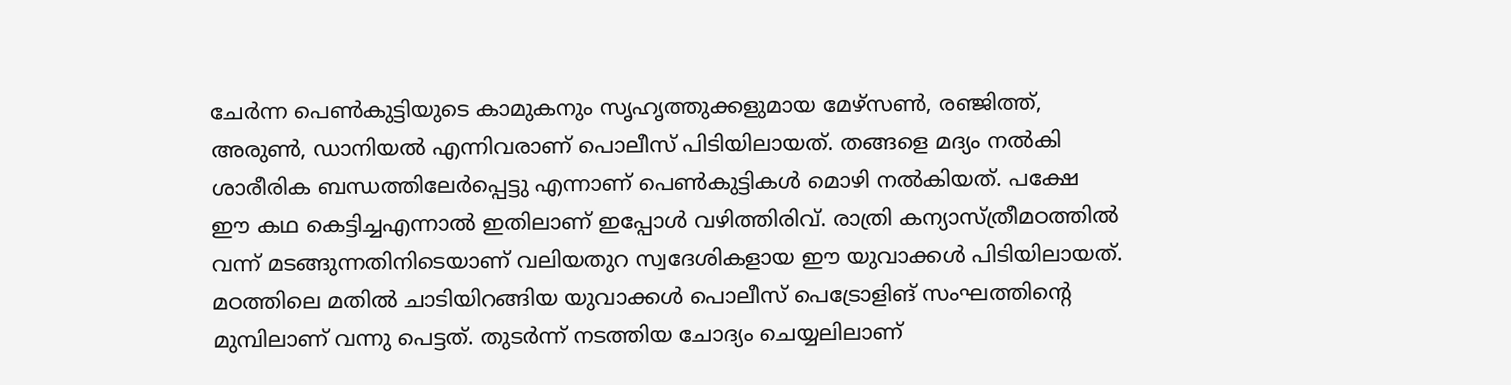ചേർന്ന പെൺകുട്ടിയുടെ കാമുകനും സൃഹൃത്തുക്കളുമായ മേഴ്‌സണ്‍, രഞ്ജിത്ത്, അരുണ്‍, ഡാനിയൽ എന്നിവരാണ് പൊലീസ് പിടിയിലായത്. തങ്ങളെ മദ്യം നൽകി ശാരീരിക ബന്ധത്തിലേർപ്പെട്ടു എന്നാണ് പെൺകുട്ടികൾ മൊഴി നൽകിയത്. പക്ഷേ ഈ കഥ കെട്ടിച്ചഎന്നാൽ ഇതിലാണ് ഇപ്പോൾ വഴിത്തിരിവ്. രാത്രി കന്യാസ്ത്രീമഠത്തിൽ വന്ന് മടങ്ങുന്നതിനിടെയാണ് വലിയതുറ സ്വദേശികളായ ഈ യുവാക്കൾ പിടിയിലായത്. മഠത്തിലെ മതിൽ ചാടിയിറങ്ങിയ യുവാക്കൾ പൊലീസ് പെട്രോളിങ് സംഘത്തിന്റെ മുമ്പിലാണ് വന്നു പെട്ടത്. തുടർന്ന് നടത്തിയ ചോദ്യം ചെയ്യലിലാണ്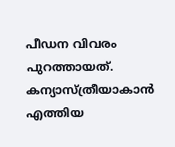പീഡന വിവരം പുറത്തായത്. കന്യാസ്ത്രീയാകാൻ എത്തിയ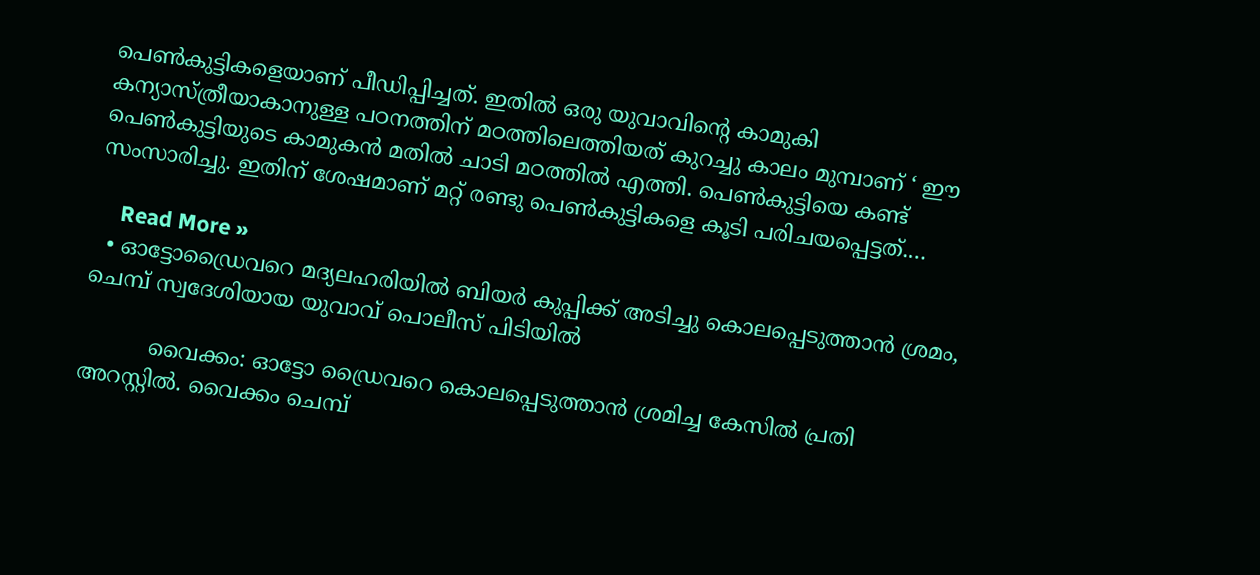പെൺകുട്ടികളെയാണ് പീഡിപ്പിച്ചത്. ഇതിൽ ഒരു യുവാവിന്റെ കാമുകി കന്യാസ്ത്രീയാകാനുള്ള പഠനത്തിന് മഠത്തിലെത്തിയത് കുറച്ചു കാലം മുമ്പാണ് ‘ ഈ പെൺകുട്ടിയുടെ കാമുകൻ മതിൽ ചാടി മഠത്തിൽ എത്തി. പെൺകുട്ടിയെ കണ്ട് സംസാരിച്ചു. ഇതിന് ശേഷമാണ് മറ്റ് രണ്ടു പെൺകുട്ടികളെ കൂടി പരിചയപ്പെട്ടത്.…

    Read More »
  • ഓട്ടോഡ്രൈവറെ മദ്യലഹരിയിൽ ബിയർ കുപ്പിക്ക് അടിച്ചു കൊലപ്പെടുത്താൻ ശ്രമം, ചെമ്പ് സ്വദേശിയായ യുവാവ് പൊലീസ് പിടിയിൽ

          വൈക്കം: ഓട്ടോ ഡ്രൈവറെ കൊലപ്പെടുത്താൻ ശ്രമിച്ച കേസിൽ പ്രതി അറസ്റ്റിൽ. വൈക്കം ചെമ്പ്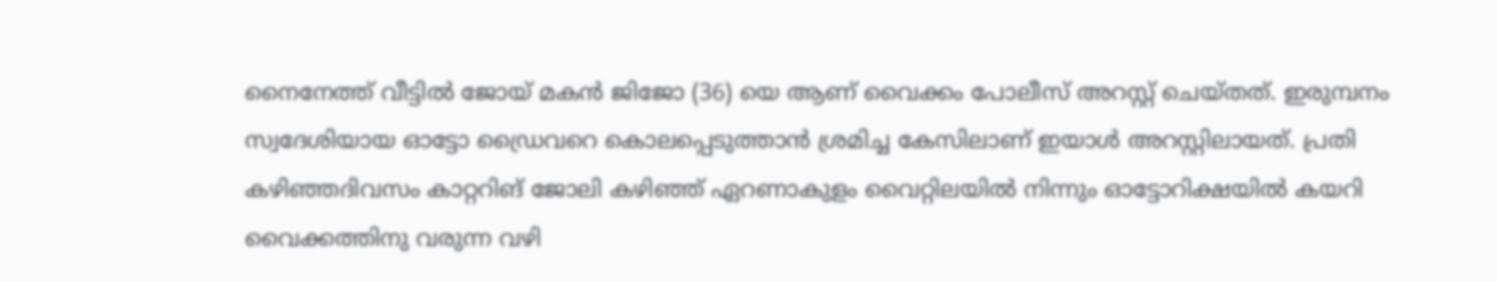നൈനേത്ത് വീട്ടിൽ ജോയ് മകൻ ജിജോ (36) യെ ആണ് വൈക്കം പോലീസ് അറസ്റ്റ് ചെയ്തത്. ഇരുമ്പനം സ്വദേശിയായ ഓട്ടോ ഡ്രൈവറെ കൊലപ്പെടുത്താൻ ശ്രമിച്ച കേസിലാണ് ഇയാൾ അറസ്റ്റിലായത്. പ്രതി കഴിഞ്ഞദിവസം കാറ്ററിങ് ജോലി കഴിഞ്ഞ് ഏറണാകുളം വൈറ്റിലയിൽ നിന്നും ഓട്ടോറിക്ഷയിൽ കയറി വൈക്കത്തിനു വരുന്ന വഴി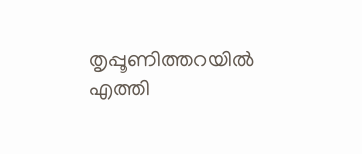തൃപ്പൂണിത്തറയിൽ എത്തി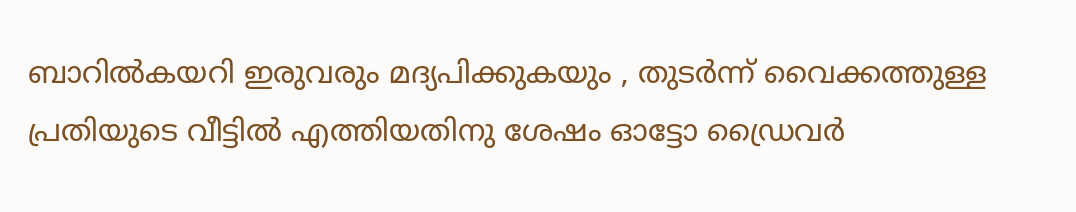ബാറിൽകയറി ഇരുവരും മദ്യപിക്കുകയും , തുടർന്ന് വൈക്കത്തുള്ള പ്രതിയുടെ വീട്ടിൽ എത്തിയതിനു ശേഷം ഓട്ടോ ഡ്രൈവർ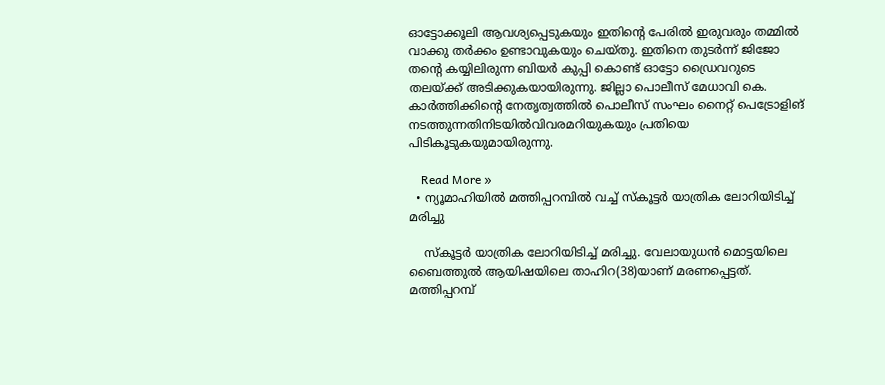ഓട്ടോക്കൂലി ആവശ്യപ്പെടുകയും ഇതിന്റെ പേരിൽ ഇരുവരും തമ്മിൽ വാക്കു തർക്കം ഉണ്ടാവുകയും ചെയ്തു. ഇതിനെ തുടർന്ന് ജിജോ തന്റെ കയ്യിലിരുന്ന ബിയർ കുപ്പി കൊണ്ട് ഓട്ടോ ഡ്രൈവറുടെ തലയ്ക്ക് അടിക്കുകയായിരുന്നു. ജില്ലാ പൊലീസ് മേധാവി കെ. കാർത്തിക്കിന്റെ നേതൃത്വത്തിൽ പൊലീസ് സംഘം നൈറ്റ് പെട്രോളിങ് നടത്തുന്നതിനിടയിൽവിവരമറിയുകയും പ്രതിയെ പിടികൂടുകയുമായിരുന്നു.

    Read More »
  • ന്യൂമാഹിയിൽ മത്തിപ്പറമ്പിൽ വച്ച് സ്കൂട്ടർ യാത്രിക ലോറിയിടിച്ച് മരിച്ചു

    സ്കൂട്ടർ യാത്രിക ലോറിയിടിച്ച് മരിച്ചു. വേലായുധൻ മൊട്ടയിലെ ബൈത്തുൽ ആയിഷയിലെ താഹിറ(38)യാണ് മരണപ്പെട്ടത്. മത്തിപ്പറമ്പ്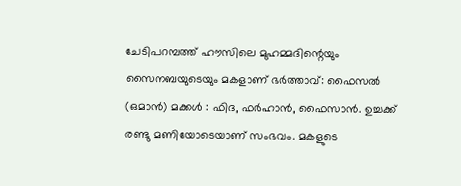ചേടിപറമ്പത്ത് ഹൗസിലെ മുഹമ്മദിന്റെയും സൈനബയുടെയും മകളാണ് ഭർത്താവ്: ഫൈസൽ (ഒമാൻ) മക്കൾ : ഫിദ, ഫർഹാൻ, ഫൈസാൻ. ഉച്ചക്ക് രണ്ടു മണിയോടെയാണ് സംഭവം. മകളുടെ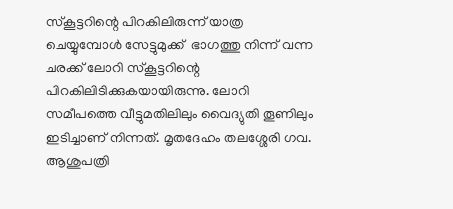സ്കൂട്ടറിന്റെ പിറകിലിരുന്ന് യാത്ര ചെയ്യുമ്പോൾ സേട്ടുമുക്ക്  ഭാഗത്തു നിന്ന് വന്ന ചരക്ക് ലോറി സ്കൂട്ടറിന്റെ പിറകിലിടിക്കുകയായിരുന്നു. ലോറി സമീപത്തെ വീട്ടുമതിലിലും വൈദ്യുതി തൂണിലും ഇടിച്ചാണ് നിന്നത്. മൃതദേഹം തലശ്ശേരി ഗവ. ആശുപത്രി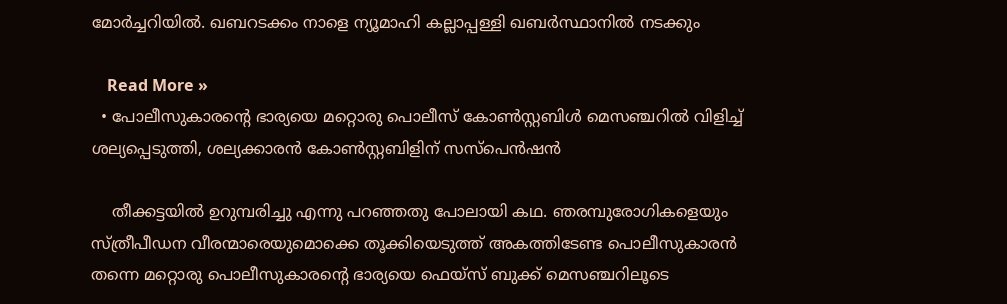മോർച്ചറിയിൽ. ഖബറടക്കം നാളെ ന്യൂമാഹി കല്ലാപ്പള്ളി ഖബർസ്ഥാനിൽ നടക്കും

    Read More »
  • പോലീസുകാരന്റെ ഭാര്യയെ മറ്റൊരു പൊലീസ് കോൺസ്റ്റബിൾ മെസഞ്ചറിൽ വിളിച്ച് ശല്യപ്പെടുത്തി, ശല്യക്കാരൻ കോൺസ്റ്റബിളിന് സസ്പെൻഷൻ

    തീക്കട്ടയിൽ ഉറുമ്പരിച്ചു എന്നു പറഞ്ഞതു പോലായി കഥ. ഞരമ്പുരോഗികളെയും സ്ത്രീപീഡന വീരന്മാരെയുമൊക്കെ തൂക്കിയെടുത്ത് അകത്തിടേണ്ട പൊലീസുകാരൻ തന്നെ മറ്റൊരു പൊലീസുകാരന്റെ ഭാര്യയെ ഫെയ്‌സ് ബുക്ക് മെസഞ്ചറിലൂടെ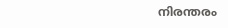നിരന്തരം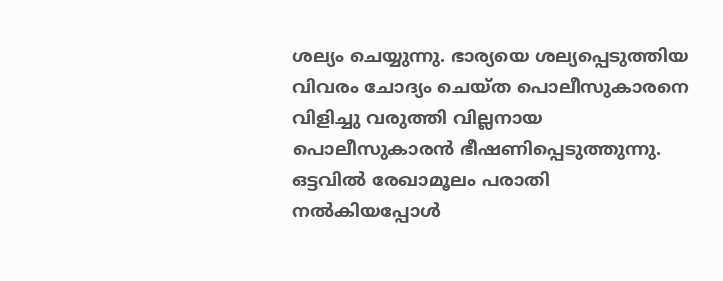ശല്യം ചെയ്യുന്നു. ഭാര്യയെ ശല്യപ്പെടുത്തിയ വിവരം ചോദ്യം ചെയ്ത പൊലീസുകാരനെ വിളിച്ചു വരുത്തി വില്ലനായ പൊലീസുകാരൻ ഭീഷണിപ്പെടുത്തുന്നു. ഒട്ടവിൽ രേഖാമൂലം പരാതി നൽകിയപ്പോൾ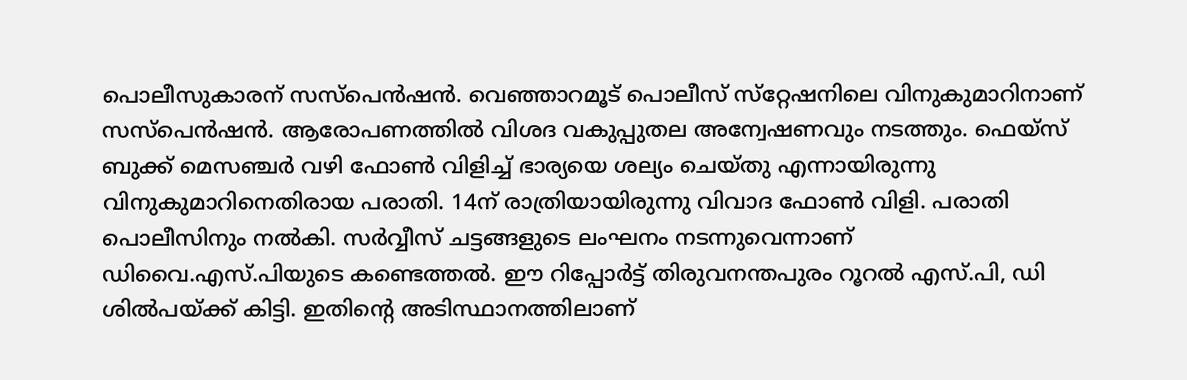പൊലീസുകാരന് സസ്‌പെന്‍ഷന്‍. വെഞ്ഞാറമൂട് പൊലീസ് സ്‌റ്റേഷനിലെ വിനുകുമാറിനാണ് സസ്‌പെന്‍ഷന്‍. ആരോപണത്തില്‍ വിശദ വകുപ്പുതല അന്വേഷണവും നടത്തും. ഫെയ്‌സ് ബുക്ക് മെസഞ്ചര്‍ വഴി ഫോണ്‍ വിളിച്ച്‌ ഭാര്യയെ ശല്യം ചെയ്തു എന്നായിരുന്നു വിനുകുമാറിനെതിരായ പരാതി. 14ന് രാത്രിയായിരുന്നു വിവാദ ഫോണ്‍ വിളി. പരാതി പൊലീസിനും നല്‍കി. സര്‍വ്വീസ് ചട്ടങ്ങളുടെ ലംഘനം നടന്നുവെന്നാണ് ഡിവൈ.എസ്‌.പിയുടെ കണ്ടെത്തല്‍. ഈ റിപ്പോര്‍ട്ട് തിരുവനന്തപുരം റൂറല്‍ എസ്.പി, ഡി ശില്‍പയ്ക്ക് കിട്ടി. ഇതിന്റെ അടിസ്ഥാനത്തിലാണ്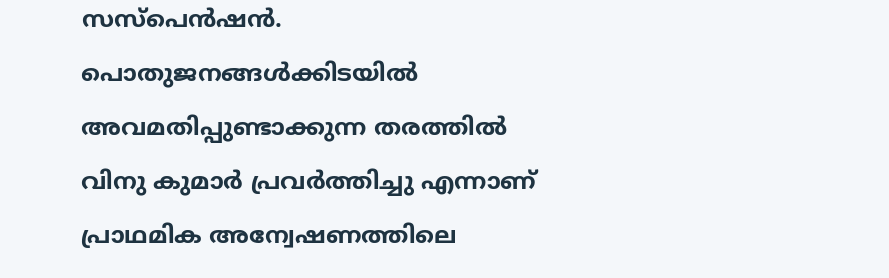സസ്‌പെന്‍ഷന്‍. പൊതുജനങ്ങള്‍ക്കിടയില്‍ അവമതിപ്പുണ്ടാക്കുന്ന തരത്തില്‍ വിനു കുമാര്‍ പ്രവര്‍ത്തിച്ചു എന്നാണ് പ്രാഥമിക അന്വേഷണത്തിലെ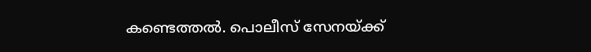കണ്ടെത്തല്‍. പൊലീസ് സേനയ്ക്ക്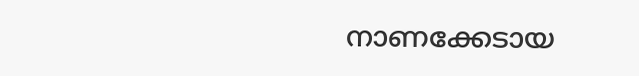നാണക്കേടായ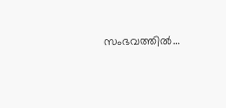സംഭവത്തില്‍…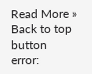Read More »
Back to top button
error: